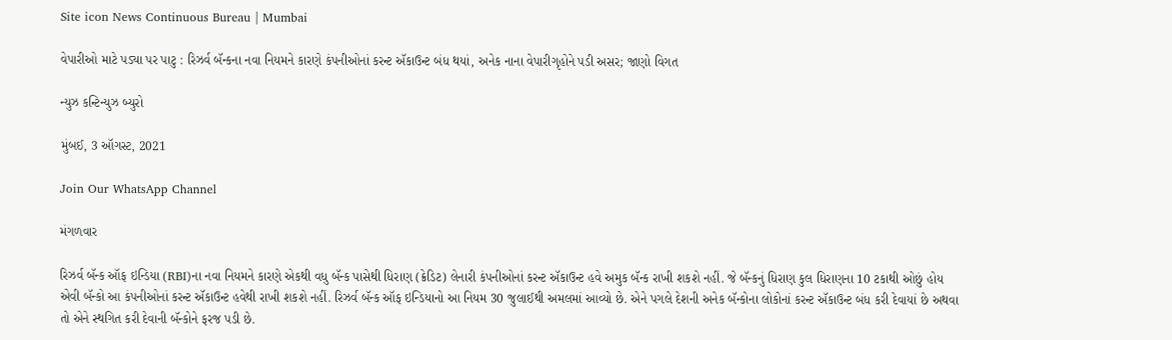Site icon News Continuous Bureau | Mumbai

વેપારીઓ માટે પડ્યા પર પાટુ : રિઝર્વ બૅન્કના નવા નિયમને કારણે કંપનીઓનાં કરન્ટ ઍકાઉન્ટ બંધ થયાં, અનેક નાના વેપારીગૃહોને પડી અસર; જાણો વિગત

ન્યુઝ કન્ટિન્યુઝ બ્યુરો

મુંબઈ, 3 ઑગસ્ટ, 2021

Join Our WhatsApp Channel

મંગળવાર

રિઝર્વ બૅન્ક ઑફ ઇન્ડિયા (RBI)ના નવા નિયમને કારણે એકથી વધુ બૅન્ક પાસેથી ધિરાણ (ક્રેડિટ) લેનારી કંપનીઓનાં કરન્ટ ઍકાઉન્ટ હવે અમુક બૅન્ક રાખી શકશે નહીં. જે બૅન્કનું ધિરાણ કુલ ધિરાણના 10 ટકાથી ઓછું હોય એવી બૅન્કો આ કંપનીઓનાં કરન્ટ ઍકાઉન્ટ હવેથી રાખી શકશે નહીં. રિઝર્વ બૅન્ક ઑફ ઇન્ડિયાનો આ નિયમ 30 જુલાઈથી અમલમાં આવ્યો છે. એને પગલે દેશની અનેક બૅન્કોના લોકોનાં કરન્ટ ઍકાઉન્ટ બંધ કરી દેવાયાં છે અથવા તો એને સ્થગિત કરી દેવાની બૅન્કોને ફરજ પડી છે.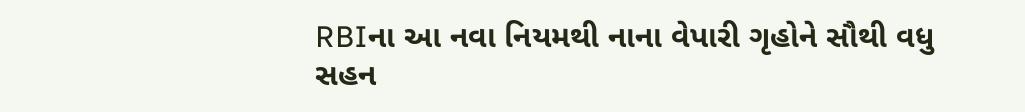RBIના આ નવા નિયમથી નાના વેપારી ગૃહોને સૌથી વધુ સહન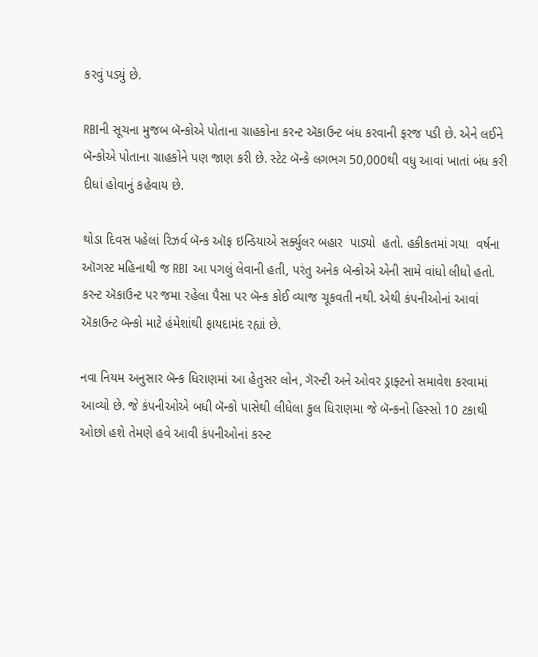કરવું પડ્યું છે.

RBIની સૂચના મુજબ બૅન્કોએ પોતાના ગ્રાહકોના કરન્ટ ઍકાઉન્ટ બંધ કરવાની ફરજ પડી છે. એને લઈને બૅન્કોએ પોતાના ગ્રાહકોને પણ જાણ કરી છે. સ્ટેટ બૅન્કે લગભગ 50,000થી વધુ આવાં ખાતાં બંધ કરી દીધાં હોવાનું કહેવાય છે.

થોડા દિવસ પહેલાં રિઝર્વ બૅન્ક ઑફ ઇન્ડિયાએ સર્ક્યુલર બહાર  પાડ્યો  હતો. હકીકતમાં ગયા  વર્ષના ઑગસ્ટ મહિનાથી જ RBI આ પગલું લેવાની હતી, પરંતુ અનેક બૅન્કોએ એની સામે વાંધો લીધો હતો. કરન્ટ ઍકાઉન્ટ પર જમા રહેલા પૈસા પર બૅન્ક કોઈ વ્યાજ ચૂકવતી નથી. એથી કંપનીઓનાં આવાં ઍકાઉન્ટ બૅન્કો માટે હંમેશાંથી ફાયદામંદ રહ્યાં છે.

નવા નિયમ અનુસાર બૅન્ક ધિરાણમાં આ હેતુસર લોન, ગૅરન્ટી અને ઓવર ડ્રાફ્ટનો સમાવેશ કરવામાં આવ્યો છે. જે કંપનીઓએ બધી બૅન્કો પાસેથી લીધેલા કુલ ધિરાણમા જે બૅન્કનો હિસ્સો 10 ટકાથી ઓછો હશે તેમણે હવે આવી કંપનીઓનાં કરન્ટ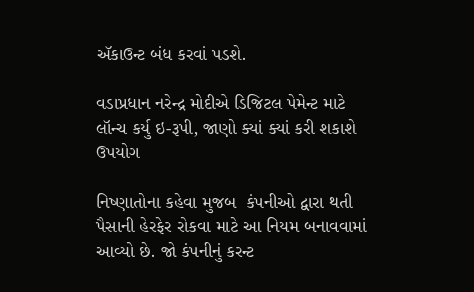ઍકાઉન્ટ બંધ કરવાં પડશે.

વડાપ્રધાન નરેન્દ્ર મોદીએ ડિજિટલ પેમેન્ટ માટે લૉન્ચ કર્યુ ઇ-રૂપી, જાણો ક્યાં ક્યાં કરી શકાશે ઉપયોગ

નિષ્ણાતોના કહેવા મુજબ  કંપનીઓ દ્વારા થતી પૈસાની હેરફેર રોકવા માટે આ નિયમ બનાવવામાં આવ્યો છે. જો કંપનીનું કરન્ટ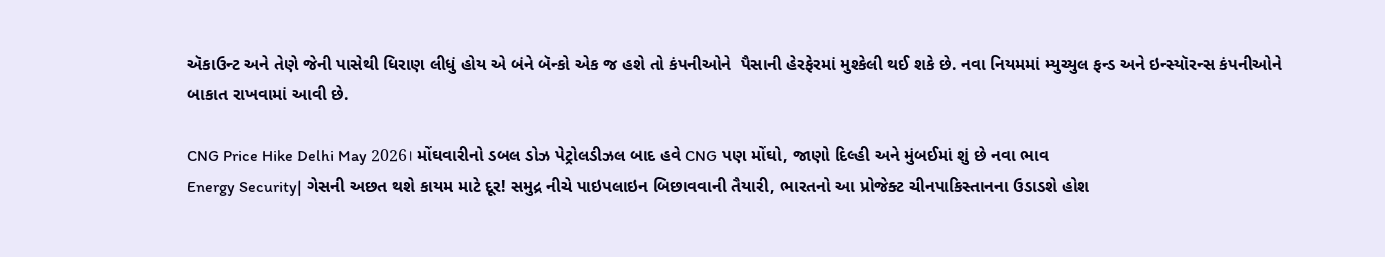ઍકાઉન્ટ અને તેણે જેની પાસેથી ધિરાણ લીધું હોય એ બંને બૅન્કો એક જ હશે તો કંપનીઓને  પૈસાની હેરફેરમાં મુશ્કેલી થઈ શકે છે. નવા નિયમમાં મ્યુચ્યુલ ફન્ડ અને ઇન્સ્યૉરન્સ કંપનીઓને બાકાત રાખવામાં આવી છે.

CNG Price Hike Delhi May 2026। મોંઘવારીનો ડબલ ડોઝ પેટ્રોલડીઝલ બાદ હવે CNG પણ મોંઘો, જાણો દિલ્હી અને મુંબઈમાં શું છે નવા ભાવ
Energy Security| ગેસની અછત થશે કાયમ માટે દૂર! સમુદ્ર નીચે પાઇપલાઇન બિછાવવાની તૈયારી, ભારતનો આ પ્રોજેક્ટ ચીનપાકિસ્તાનના ઉડાડશે હોશ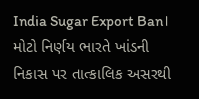India Sugar Export Ban। મોટો નિર્ણય ભારતે ખાંડની નિકાસ પર તાત્કાલિક અસરથી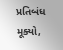પ્રતિબંધ મૂક્યો,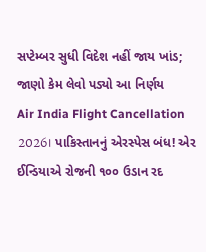સપ્ટેમ્બર સુધી વિદેશ નહીં જાય ખાંડ; જાણો કેમ લેવો પડ્યો આ નિર્ણય
Air India Flight Cancellation 2026। પાકિસ્તાનનું એરસ્પેસ બંધ! એર ઈન્ડિયાએ રોજની ૧૦૦ ઉડાન રદ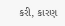કરી, કારણ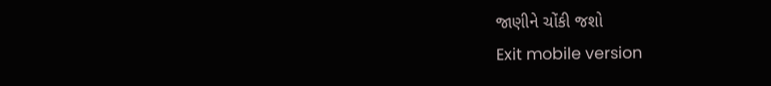જાણીને ચોંકી જશો
Exit mobile version